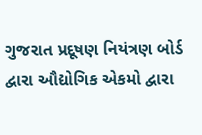ગુજરાત પ્રદૂષણ નિયંત્રણ બોર્ડ દ્વારા ઔદ્યોગિક એકમો દ્વારા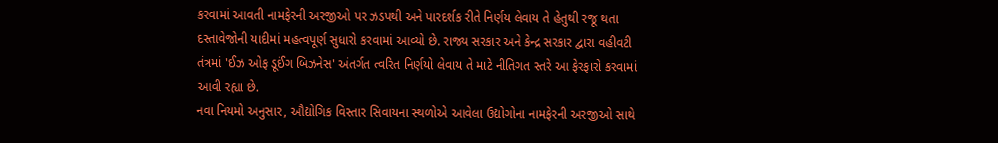કરવામાં આવતી નામફેરની અરજીઓ પર ઝડપથી અને પારદર્શક રીતે નિર્ણય લેવાય તે હેતુથી રજૂ થતા દસ્તાવેજોની યાદીમાં મહત્વપૂર્ણ સુધારો કરવામાં આવ્યો છે. રાજ્ય સરકાર અને કેન્દ્ર સરકાર દ્વારા વહીવટી તંત્રમાં 'ઈઝ ઓફ ડૂઈંગ બિઝનેસ' અંતર્ગત ત્વરિત નિર્ણયો લેવાય તે માટે નીતિગત સ્તરે આ ફેરફારો કરવામાં આવી રહ્યા છે.
નવા નિયમો અનુસાર, ઔદ્યોગિક વિસ્તાર સિવાયના સ્થળોએ આવેલા ઉદ્યોગોના નામફેરની અરજીઓ સાથે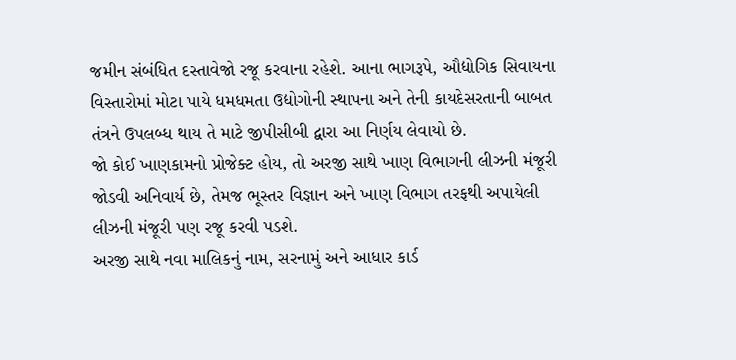જમીન સંબંધિત દસ્તાવેજો રજૂ કરવાના રહેશે. આના ભાગરૂપે, ઔદ્યોગિક સિવાયના વિસ્તારોમાં મોટા પાયે ધમધમતા ઉદ્યોગોની સ્થાપના અને તેની કાયદેસરતાની બાબત તંત્રને ઉપલબ્ધ થાય તે માટે જીપીસીબી દ્વારા આ નિર્ણય લેવાયો છે.
જો કોઈ ખાણકામનો પ્રોજેક્ટ હોય, તો અરજી સાથે ખાણ વિભાગની લીઝની મંજૂરી જોડવી અનિવાર્ય છે, તેમજ ભૂસ્તર વિજ્ઞાન અને ખાણ વિભાગ તરફથી અપાયેલી લીઝની મંજૂરી પણ રજૂ કરવી પડશે.
અરજી સાથે નવા માલિકનું નામ, સરનામું અને આધાર કાર્ડ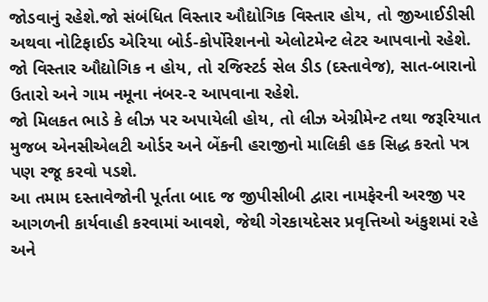જોડવાનું રહેશે.જો સંબંધિત વિસ્તાર ઔદ્યોગિક વિસ્તાર હોય, તો જીઆઈડીસી અથવા નોટિફાઈડ એરિયા બોર્ડ-કોર્પોરેશનનો એલોટમેન્ટ લેટર આપવાનો રહેશે.
જો વિસ્તાર ઔદ્યોગિક ન હોય, તો રજિસ્ટર્ડ સેલ ડીડ (દસ્તાવેજ), સાત-બારાનો ઉતારો અને ગામ નમૂના નંબર-૨ આપવાના રહેશે.
જો મિલકત ભાડે કે લીઝ પર અપાયેલી હોય, તો લીઝ એગ્રીમેન્ટ તથા જરૂરિયાત મુજબ એનસીએલટી ઓર્ડર અને બેંકની હરાજીનો માલિકી હક સિદ્ધ કરતો પત્ર પણ રજૂ કરવો પડશે.
આ તમામ દસ્તાવેજોની પૂર્તતા બાદ જ જીપીસીબી દ્વારા નામફેરની અરજી પર આગળની કાર્યવાહી કરવામાં આવશે, જેથી ગેરકાયદેસર પ્રવૃત્તિઓ અંકુશમાં રહે અને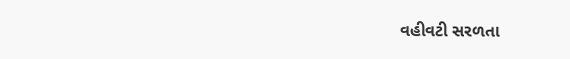વહીવટી સરળતા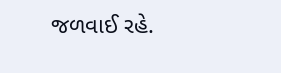જળવાઈ રહે.